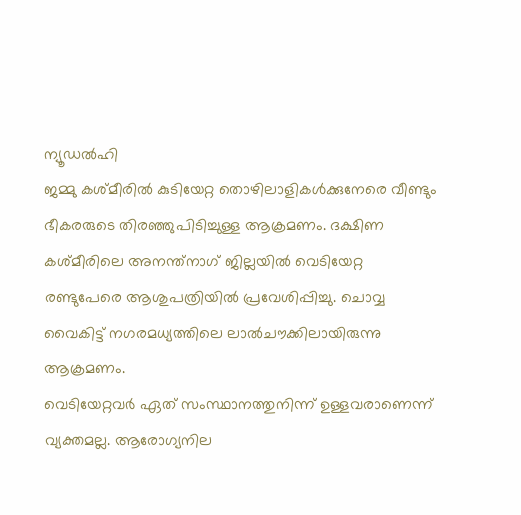ന്യൂഡൽഹി
ജമ്മു കശ്മീരിൽ കുടിയേറ്റ തൊഴിലാളികൾക്കുനേരെ വീണ്ടും ഭീകരരുടെ തിരഞ്ഞുപിടിച്ചുള്ള ആക്രമണം. ദക്ഷിണ കശ്മീരിലെ അനന്ത്നാഗ് ജില്ലയിൽ വെടിയേറ്റ രണ്ടുപേരെ ആശുപത്രിയിൽ പ്രവേശിപ്പിച്ചു. ചൊവ്വ വൈകിട്ട് നഗരമധ്യത്തിലെ ലാൽചൗക്കിലായിരുന്നു ആക്രമണം.
വെടിയേറ്റവർ ഏത് സംസ്ഥാനത്തുനിന്ന് ഉള്ളവരാണെന്ന് വ്യക്തമല്ല. ആരോഗ്യനില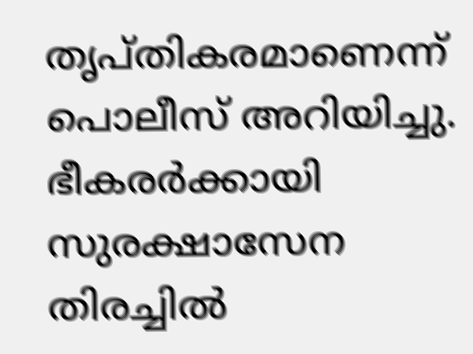തൃപ്തികരമാണെന്ന് പൊലീസ് അറിയിച്ചു. ഭീകരർക്കായി സുരക്ഷാസേന തിരച്ചിൽ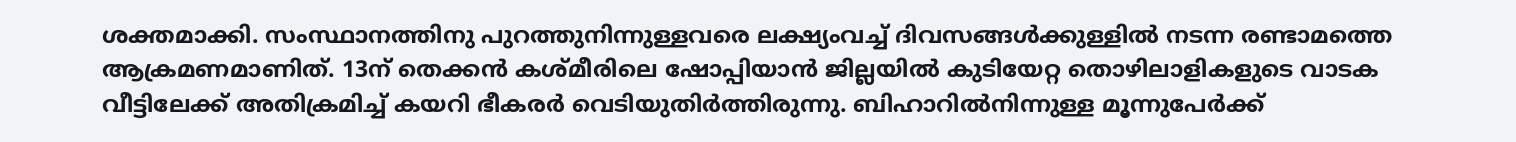ശക്തമാക്കി. സംസ്ഥാനത്തിനു പുറത്തുനിന്നുള്ളവരെ ലക്ഷ്യംവച്ച് ദിവസങ്ങൾക്കുള്ളിൽ നടന്ന രണ്ടാമത്തെ ആക്രമണമാണിത്. 13ന് തെക്കൻ കശ്മീരിലെ ഷോപ്പിയാൻ ജില്ലയിൽ കുടിയേറ്റ തൊഴിലാളികളുടെ വാടക വീട്ടിലേക്ക് അതിക്രമിച്ച് കയറി ഭീകരർ വെടിയുതിർത്തിരുന്നു. ബിഹാറിൽനിന്നുള്ള മൂന്നുപേർക്ക്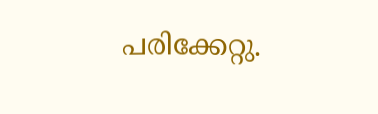പരിക്കേറ്റു.